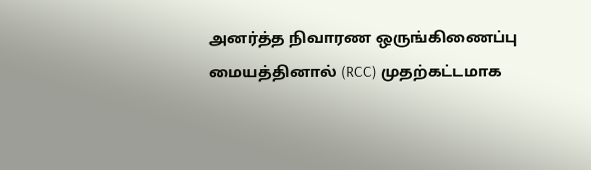அனர்த்த நிவாரண ஒருங்கிணைப்பு மையத்தினால் (RCC) முதற்கட்டமாக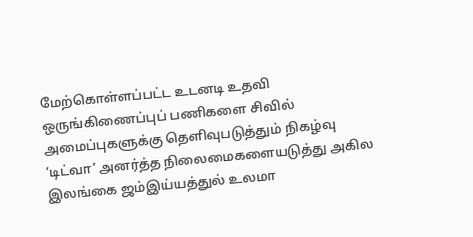மேற்கொள்ளப்பட்ட உடனடி உதவி ஒருங்கிணைப்புப் பணிகளை சிவில் அமைப்புகளுக்கு தெளிவுபடுத்தும் நிகழ்வு
‘டிட்வா’ அனர்த்த நிலைமைகளையடுத்து அகில இலங்கை ஜம்இய்யத்துல் உலமா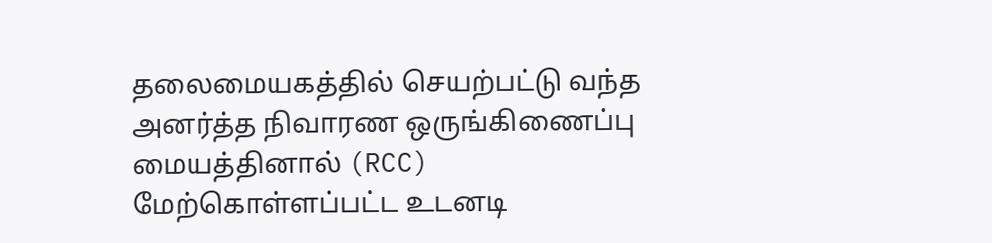தலைமையகத்தில் செயற்பட்டு வந்த அனர்த்த நிவாரண ஒருங்கிணைப்பு மையத்தினால் (RCC) மேற்கொள்ளப்பட்ட உடனடி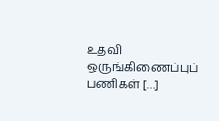உதவி ஒருங்கிணைப்புப் பணிகள் […]